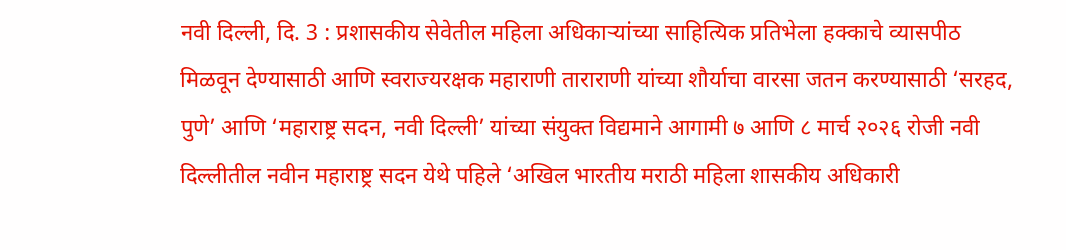नवी दिल्ली, दि. 3 : प्रशासकीय सेवेतील महिला अधिकाऱ्यांच्या साहित्यिक प्रतिभेला हक्काचे व्यासपीठ मिळवून देण्यासाठी आणि स्वराज्यरक्षक महाराणी ताराराणी यांच्या शौर्याचा वारसा जतन करण्यासाठी ‘सरहद, पुणे’ आणि ‘महाराष्ट्र सदन, नवी दिल्ली’ यांच्या संयुक्त विद्यमाने आगामी ७ आणि ८ मार्च २०२६ रोजी नवी दिल्लीतील नवीन महाराष्ट्र सदन येथे पहिले ‘अखिल भारतीय मराठी महिला शासकीय अधिकारी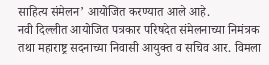साहित्य संमेलन’ आयोजित करण्यात आले आहे.
नवी दिल्लीत आयोजित पत्रकार परिषदेत संमेलनाच्या निमंत्रक तथा महाराष्ट्र सदनाच्या निवासी आयुक्त व सचिव आर. विमला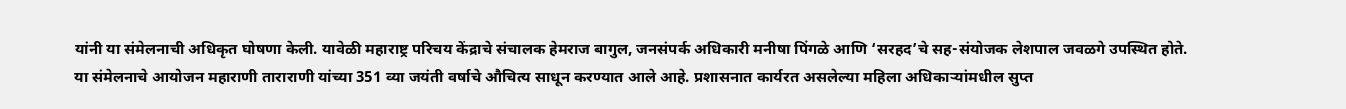यांनी या संमेलनाची अधिकृत घोषणा केली. यावेळी महाराष्ट्र परिचय केंद्राचे संचालक हेमराज बागुल, जनसंपर्क अधिकारी मनीषा पिंगळे आणि ‘सरहद’चे सह-संयोजक लेशपाल जवळगे उपस्थित होते.
या संमेलनाचे आयोजन महाराणी ताराराणी यांच्या 351 व्या जयंती वर्षाचे औचित्य साधून करण्यात आले आहे. प्रशासनात कार्यरत असलेल्या महिला अधिकाऱ्यांमधील सुप्त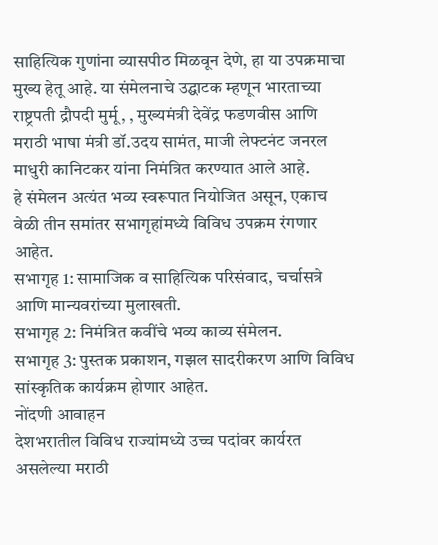साहित्यिक गुणांना व्यासपीठ मिळवून देणे, हा या उपक्रमाचा मुख्य हेतू आहे. या संमेलनाचे उद्घाटक म्हणून भारताच्या राष्ट्रपती द्रौपदी मुर्मू, , मुख्यमंत्री देवेंद्र फडणवीस आणि मराठी भाषा मंत्री डॉ.उदय सामंत, माजी लेफ्टनंट जनरल माधुरी कानिटकर यांना निमंत्रित करण्यात आले आहे.
हे संमेलन अत्यंत भव्य स्वरूपात नियोजित असून, एकाच वेळी तीन समांतर सभागृहांमध्ये विविध उपक्रम रंगणार आहेत.
सभागृह 1: सामाजिक व साहित्यिक परिसंवाद, चर्चासत्रे आणि मान्यवरांच्या मुलाखती.
सभागृह 2: निमंत्रित कवींचे भव्य काव्य संमेलन.
सभागृह 3: पुस्तक प्रकाशन, गझल सादरीकरण आणि विविध सांस्कृतिक कार्यक्रम होणार आहेत.
नोंदणी आवाहन
देशभरातील विविध राज्यांमध्ये उच्च पदांवर कार्यरत असलेल्या मराठी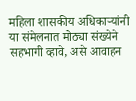महिला शासकीय अधिकाऱ्यांनी या संमेलनात मोठ्या संख्येने सहभागी व्हावे, असे आवाहन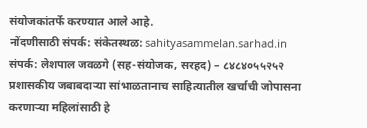संयोजकांतर्फे करण्यात आले आहे.
नोंदणीसाठी संपर्क: संकेतस्थळ: sahityasammelan.sarhad.in
संपर्क: लेशपाल जवळगे (सह-संयोजक, सरहद) – ८४८४०५५२५२
प्रशासकीय जबाबदाऱ्या सांभाळतानाच साहित्यातील खर्चाची जोपासना करणाऱ्या महिलांसाठी हे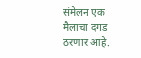संमेलन एक मैलाचा दगड ठरणार आहे.